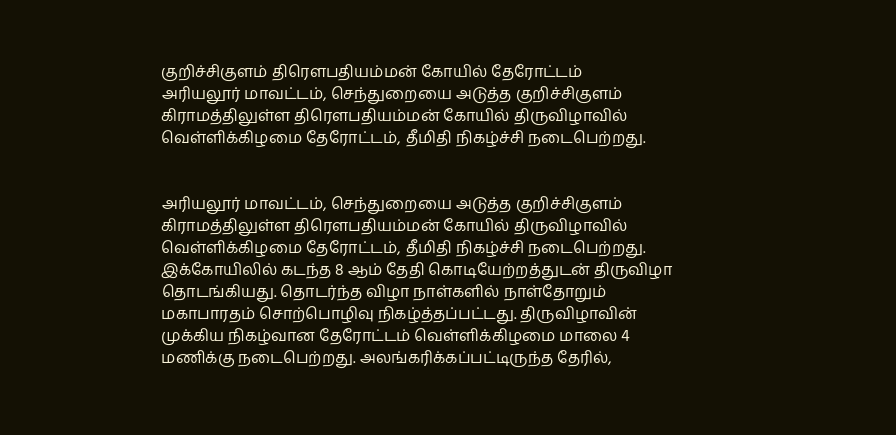குறிச்சிகுளம் திரெளபதியம்மன் கோயில் தேரோட்டம்
அரியலூர் மாவட்டம், செந்துறையை அடுத்த குறிச்சிகுளம் கிராமத்திலுள்ள திரெளபதியம்மன் கோயில் திருவிழாவில் வெள்ளிக்கிழமை தேரோட்டம், தீமிதி நிகழ்ச்சி நடைபெற்றது.


அரியலூர் மாவட்டம், செந்துறையை அடுத்த குறிச்சிகுளம் கிராமத்திலுள்ள திரெளபதியம்மன் கோயில் திருவிழாவில் வெள்ளிக்கிழமை தேரோட்டம், தீமிதி நிகழ்ச்சி நடைபெற்றது.
இக்கோயிலில் கடந்த 8 ஆம் தேதி கொடியேற்றத்துடன் திருவிழா தொடங்கியது. தொடர்ந்த விழா நாள்களில் நாள்தோறும் மகாபாரதம் சொற்பொழிவு நிகழ்த்தப்பட்டது. திருவிழாவின் முக்கிய நிகழ்வான தேரோட்டம் வெள்ளிக்கிழமை மாலை 4 மணிக்கு நடைபெற்றது. அலங்கரிக்கப்பட்டிருந்த தேரில்,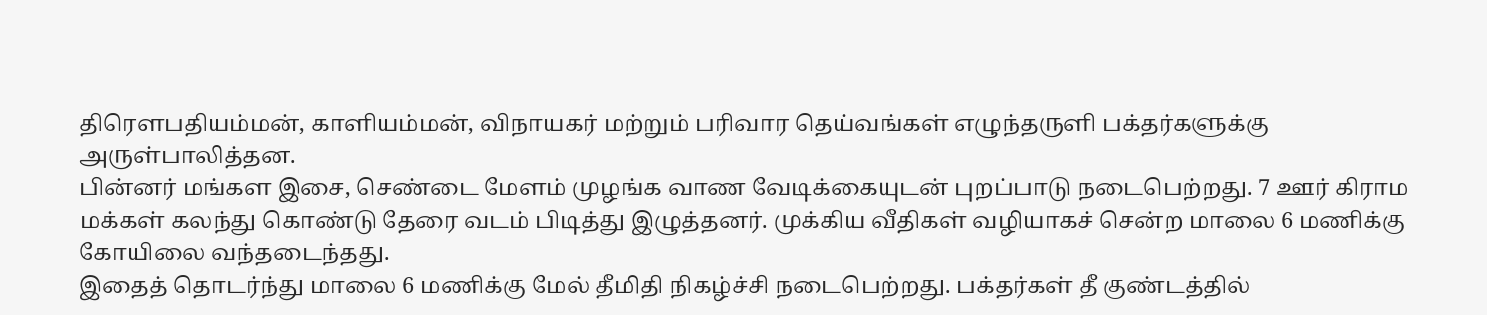திரெளபதியம்மன், காளியம்மன், விநாயகர் மற்றும் பரிவார தெய்வங்கள் எழுந்தருளி பக்தர்களுக்கு அருள்பாலித்தன.
பின்னர் மங்கள இசை, செண்டை மேளம் முழங்க வாண வேடிக்கையுடன் புறப்பாடு நடைபெற்றது. 7 ஊர் கிராம மக்கள் கலந்து கொண்டு தேரை வடம் பிடித்து இழுத்தனர். முக்கிய வீதிகள் வழியாகச் சென்ற மாலை 6 மணிக்கு கோயிலை வந்தடைந்தது.
இதைத் தொடர்ந்து மாலை 6 மணிக்கு மேல் தீமிதி நிகழ்ச்சி நடைபெற்றது. பக்தர்கள் தீ குண்டத்தில்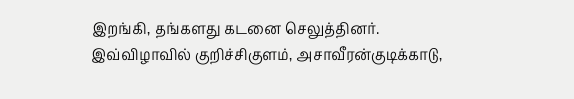இறங்கி, தங்களது கடனை செலுத்தினர். இவ்விழாவில் குறிச்சிகுளம், அசாவீரன்குடிக்காடு,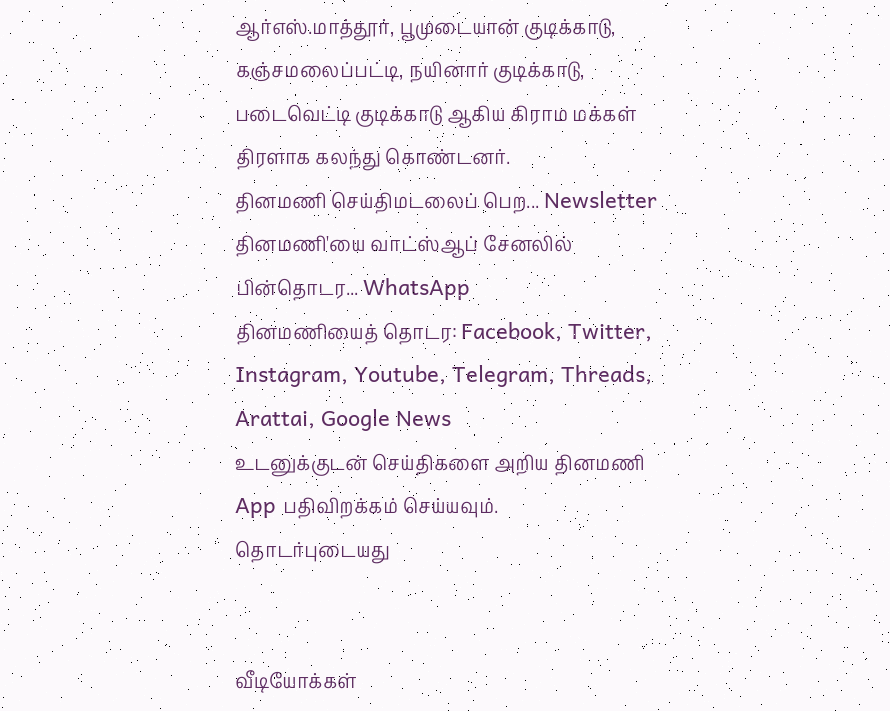ஆர்எஸ்.மாத்தூர், பூமுடையான் குடிக்காடு, கஞ்சமலைப்பட்டி, நயினார் குடிக்காடு, படைவெட்டி குடிக்காடு ஆகிய கிராம மக்கள் திரளாக கலந்து கொண்டனர்.
தினமணி செய்திமடலைப் பெற... Newsletter
தினமணி'யை வாட்ஸ்ஆப் சேனலில் பின்தொடர... WhatsApp
தினமணியைத் தொடர: Facebook, Twitter, Instagram, Youtube, Telegram, Threads, Arattai, Google News
உடனுக்குடன் செய்திகளை அறிய தினமணி App பதிவிறக்கம் செய்யவும்.
தொடர்புடையது


வீடியோக்கள்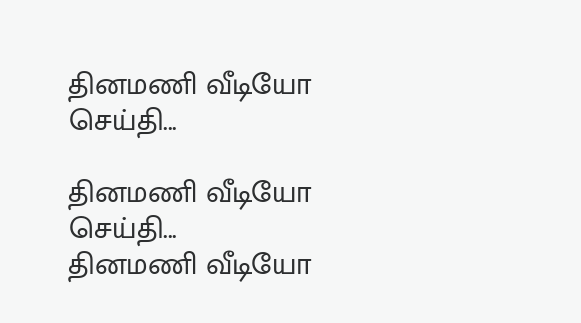தினமணி வீடியோ செய்தி...

தினமணி வீடியோ செய்தி...
தினமணி வீடியோ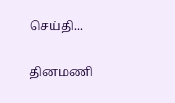செய்தி...

தினமணி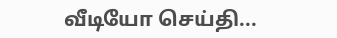வீடியோ செய்தி...